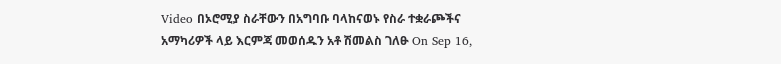Video በኦሮሚያ ስራቸውን በአግባቡ ባላከናወኑ የስራ ተቋራጮችና አማካሪዎች ላይ እርምጃ መወሰዱን አቶ ሽመልስ ገለፁ On Sep 16,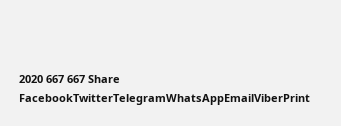2020 667 667 Share FacebookTwitterTelegramWhatsAppEmailViberPrint